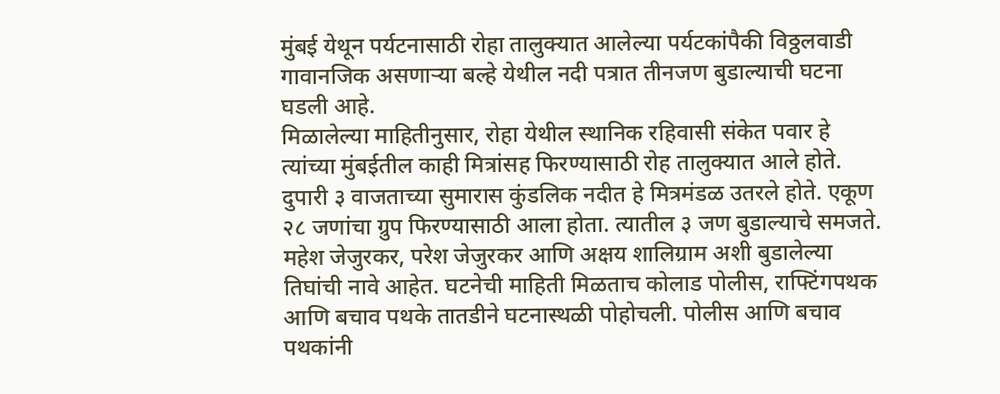मुंबई येथून पर्यटनासाठी रोहा तालुक्यात आलेल्या पर्यटकांपैकी विठ्ठलवाडी गावानजिक असणाऱ्या बल्हे येथील नदी पत्रात तीनजण बुडाल्याची घटना घडली आहे.
मिळालेल्या माहितीनुसार, रोहा येथील स्थानिक रहिवासी संकेत पवार हे त्यांच्या मुंबईतील काही मित्रांसह फिरण्यासाठी रोह तालुक्यात आले होते. दुपारी ३ वाजताच्या सुमारास कुंडलिक नदीत हे मित्रमंडळ उतरले होते. एकूण २८ जणांचा ग्रुप फिरण्यासाठी आला होता. त्यातील ३ जण बुडाल्याचे समजते. महेश जेजुरकर, परेश जेजुरकर आणि अक्षय शालिग्राम अशी बुडालेल्या तिघांची नावे आहेत. घटनेची माहिती मिळताच कोलाड पोलीस, राफ्टिंगपथक आणि बचाव पथके तातडीने घटनास्थळी पोहोचली. पोलीस आणि बचाव पथकांनी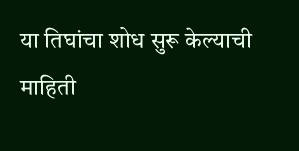या तिघांचा शोध सुरू केल्याची माहिती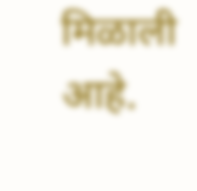मिळाली आहे.